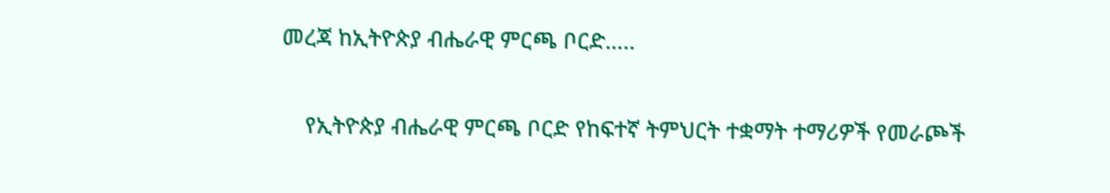መረጃ ከኢትዮጵያ ብሔራዊ ምርጫ ቦርድ…..

    የኢትዮጵያ ብሔራዊ ምርጫ ቦርድ የከፍተኛ ትምህርት ተቋማት ተማሪዎች የመራጮች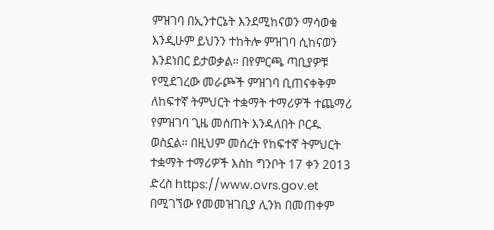ምዝገባ በኢንተርኔት እንደሚከናወን ማሳወቁ እንዲሁም ይህንን ተከትሎ ምዝገባ ሲከናወን እንደነበር ይታወቃል። በየምርጫ ጣቢያዎቹ የሚደገረው መራጮች ምዝገባ ቢጠናቀቅም ለከፍተኛ ትምህርት ተቋማት ተማሪዎች ተጨማሪ የምዝገባ ጊዜ መሰጠት እንዳለበት ቦርዱ ወስኗል። በዚህም መሰረት የከፍተኛ ትምህርት ተቋማት ተማሪዎች እስከ ግንቦት 17 ቀን 2013 ድረስ https://www.ovrs.gov.et በሚገኘው የመመዝገቢያ ሊንክ በመጠቀም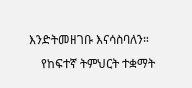እንድትመዘገቡ እናሳስባለን።
    የከፍተኛ ትምህርት ተቋማት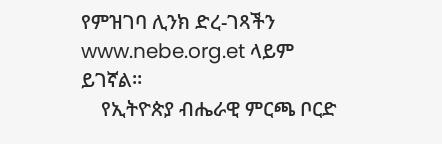የምዝገባ ሊንክ ድረ-ገጻችን www.nebe.org.et ላይም ይገኛል።
    የኢትዮጵያ ብሔራዊ ምርጫ ቦርድ